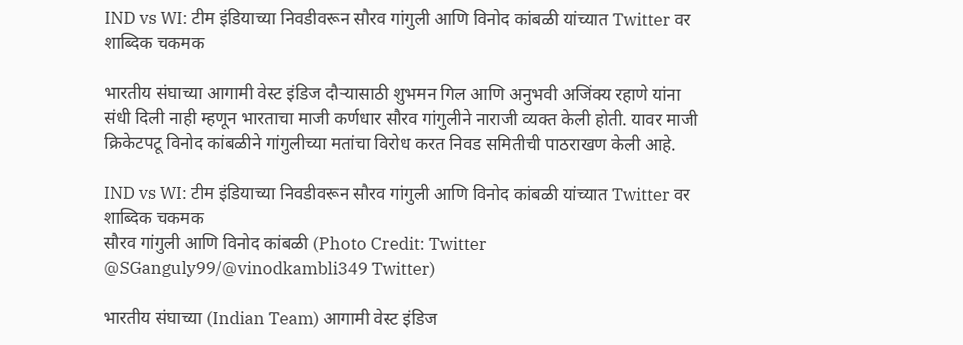IND vs WI: टीम इंडियाच्या निवडीवरून सौरव गांगुली आणि विनोद कांबळी यांच्यात Twitter वर शाब्दिक चकमक

भारतीय संघाच्या आगामी वेस्ट इंडिज दौऱ्यासाठी शुभमन गिल आणि अनुभवी अजिंक्य रहाणे यांना संधी दिली नाही म्हणून भारताचा माजी कर्णधार सौरव गांगुलीने नाराजी व्यक्त केली होती. यावर माजी क्रिकेटपटू विनोद कांबळीने गांगुलीच्या मतांचा विरोध करत निवड समितीची पाठराखण केली आहे.

IND vs WI: टीम इंडियाच्या निवडीवरून सौरव गांगुली आणि विनोद कांबळी यांच्यात Twitter वर शाब्दिक चकमक
सौरव गांगुली आणि विनोद कांबळी (Photo Credit: Twitter @SGanguly99/@vinodkambli349 Twitter)

भारतीय संघाच्या (Indian Team) आगामी वेस्ट इंडिज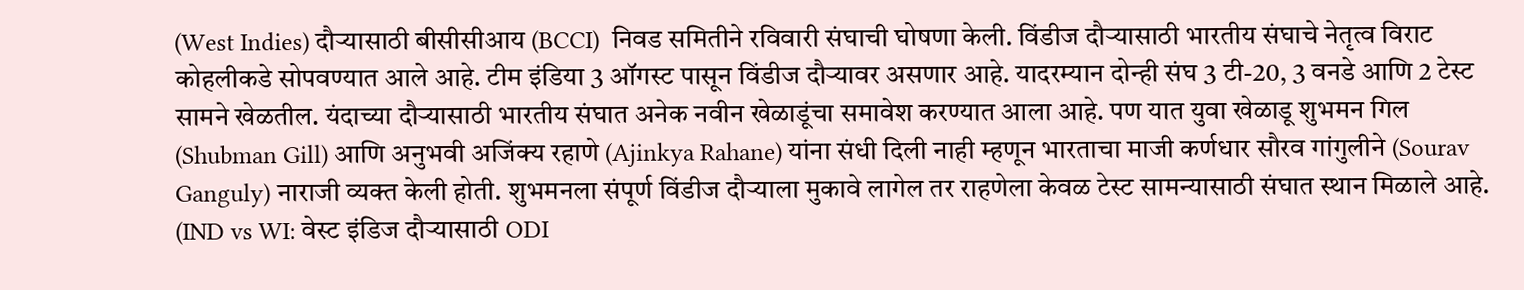(West Indies) दौऱ्यासाठी बीसीसीआय (BCCI)  निवड समितीने रविवारी संघाची घोषणा केली. विंडीज दौऱ्यासाठी भारतीय संघाचे नेतृत्व विराट कोहलीकडे सोपवण्यात आले आहे. टीम इंडिया 3 ऑगस्ट पासून विंडीज दौऱ्यावर असणार आहे. यादरम्यान दोन्ही संघ 3 टी-20, 3 वनडे आणि 2 टेस्ट सामने खेळतील. यंदाच्या दौऱ्यासाठी भारतीय संघात अनेक नवीन खेळाडूंचा समावेश करण्यात आला आहे. पण यात युवा खेळाडू शुभमन गिल (Shubman Gill) आणि अनुभवी अजिंक्य रहाणे (Ajinkya Rahane) यांना संधी दिली नाही म्हणून भारताचा माजी कर्णधार सौरव गांगुलीने (Sourav Ganguly) नाराजी व्यक्त केली होती. शुभमनला संपूर्ण विंडीज दौऱ्याला मुकावे लागेल तर राहणेला केवळ टेस्ट सामन्यासाठी संघात स्थान मिळाले आहे. (IND vs WI: वेस्ट इंडिज दौऱ्यासाठी ODI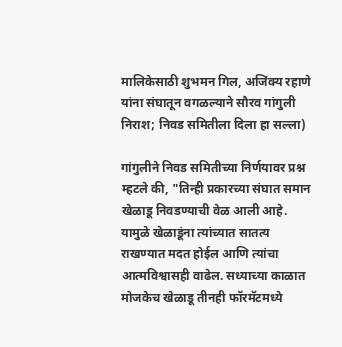मालिकेसाठी शुभमन गिल, अजिंक्य रहाणे यांना संघातून वगळल्याने सौरव गांगुली निराश; निवड समितीला दिला हा सल्ला)

गांगुलीने निवड समितीच्या निर्णयावर प्रश्न म्हटले की, "तिन्ही प्रकारच्या संघात समान खेळाडू निवडण्याची वेळ आली आहे. यामुळे खेळाडूंना त्यांच्यात सातत्य राखण्यात मदत होईल आणि त्यांचा आत्मविश्वासही वाढेल. सध्याच्या काळात मोजकेच खेळाडू तीनही फॉरमॅटमध्ये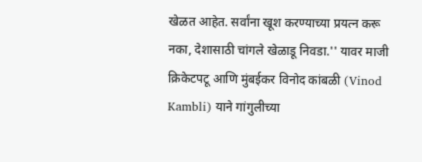खेळत आहेत. सर्वांना खूश करण्याच्या प्रयत्न करू नका, देशासाठी चांगले खेळाडू निवडा.'' यावर माजी क्रिकेटपटू आणि मुंबईकर विनोद कांबळी (Vinod Kambli) याने गांगुलीच्या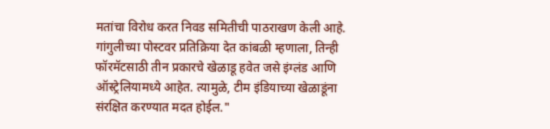मतांचा विरोध करत निवड समितीची पाठराखण केली आहे. गांगुलीच्या पोस्टवर प्रतिक्रिया देत कांबळी म्हणाला, तिन्ही फॉरमॅटसाठी तीन प्रकारचे खेळाडू हवेत जसे इंग्लंड आणि ऑस्ट्रेलियामध्ये आहेत. त्यामुळे, टीम इंडियाच्या खेळाडूंना संरक्षित करण्यात मदत होईल."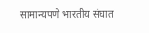सामान्यपणे भारतीय संघात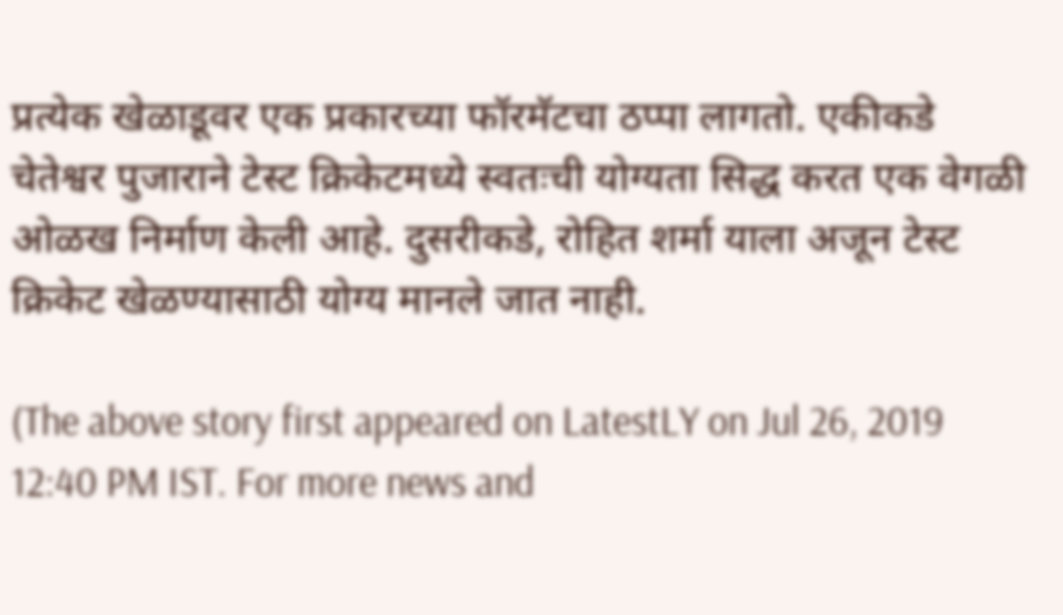प्रत्येक खेळाडूवर एक प्रकारच्या फॉरमॅटचा ठप्पा लागतो. एकीकडे चेतेश्वर पुजाराने टेस्ट क्रिकेटमध्ये स्वतःची योग्यता सिद्ध करत एक वेगळी ओळख निर्माण केली आहे. दुसरीकडे, रोहित शर्मा याला अजून टेस्ट क्रिकेट खेळण्यासाठी योग्य मानले जात नाही.

(The above story first appeared on LatestLY on Jul 26, 2019 12:40 PM IST. For more news and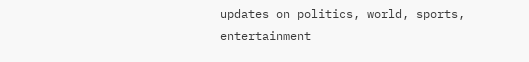updates on politics, world, sports, entertainment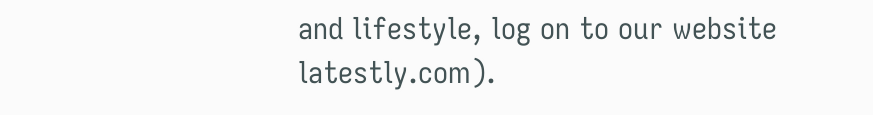and lifestyle, log on to our website latestly.com).